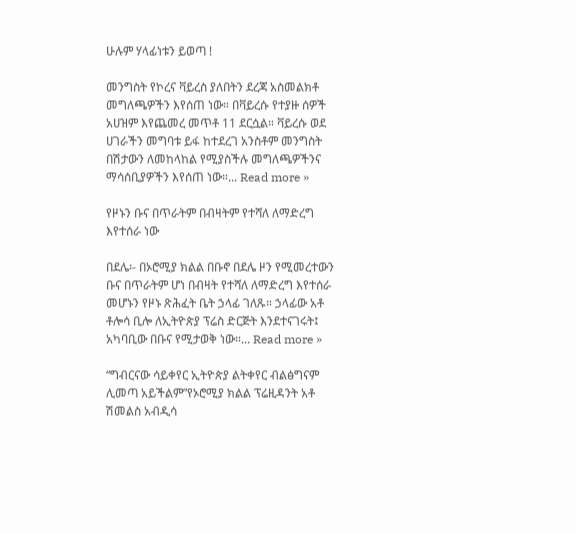ሁሉም ሃላፊነቱን ይወጣ !

መንግስት የኮረና ቫይረስ ያለበትን ደረጃ አስመልክቶ መግለጫዎችን እየሰጠ ነው። በቫይረሱ የተያዙ ሰዎች አሀዝም እየጨመረ መጥቶ 11 ደርሷል። ቫይረሱ ወደ ሀገራችን መግባቱ ይፋ ከተደረገ አንስቶም መንግስት በሽታውን ለመከላከል የሚያስችሉ መግለጫዎችንና ማሳሰቢያዎችን እየሰጠ ነው።... Read more »

የዞኑን ቡና በጥራትም በብዛትም የተሻለ ለማድረግ እየተሰራ ነው

በደሌ፡- በኦሮሚያ ክልል በቡኖ በደሌ ዞን የሚመረተውን ቡና በጥራትም ሆነ በብዛት የተሻለ ለማድረግ እየተሰራ መሆኑን የዞኑ ጽሕፈት ቤት ኃላፊ ገለጹ። ኃላፊው አቶ ቶሎሳ ቢሎ ለኢትዮጵያ ፕሬስ ድርጅት እንደተናገሩት፤ አካባቢው በቡና የሚታወቅ ነው።... Read more »

“ግብርናው ሳይቀየር ኢትዮጵያ ልትቀየር ብልፅግናም ሊመጣ አይችልም”የኦሮሚያ ክልል ፕሬዚዳንት አቶ ሽመልስ አብዲሳ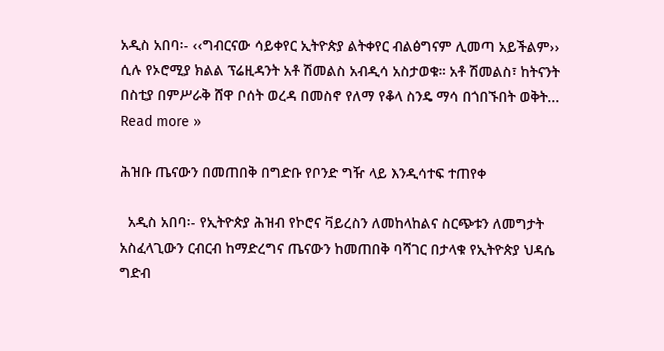አዲስ አበባ፡- ‹‹ግብርናው ሳይቀየር ኢትዮጵያ ልትቀየር ብልፅግናም ሊመጣ አይችልም›› ሲሉ የኦሮሚያ ክልል ፕሬዚዳንት አቶ ሽመልስ አብዲሳ አስታወቁ። አቶ ሽመልስ፣ ከትናንት በስቲያ በምሥራቅ ሸዋ ቦሰት ወረዳ በመስኖ የለማ የቆላ ስንዴ ማሳ በጎበኙበት ወቅት... Read more »

ሕዝቡ ጤናውን በመጠበቅ በግድቡ የቦንድ ግዥ ላይ እንዲሳተፍ ተጠየቀ

  አዲስ አበባ፡- የኢትዮጵያ ሕዝብ የኮሮና ቫይረስን ለመከላከልና ስርጭቱን ለመግታት አስፈላጊውን ርብርብ ከማድረግና ጤናውን ከመጠበቅ ባሻገር በታላቁ የኢትዮጵያ ህዳሴ ግድብ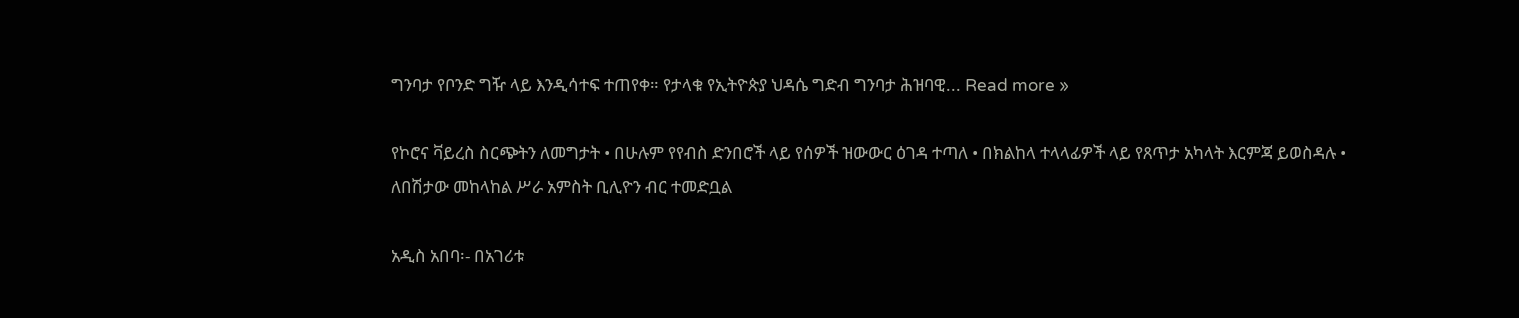ግንባታ የቦንድ ግዥ ላይ እንዲሳተፍ ተጠየቀ። የታላቁ የኢትዮጵያ ህዳሴ ግድብ ግንባታ ሕዝባዊ... Read more »

የኮሮና ቫይረስ ስርጭትን ለመግታት • በሁሉም የየብስ ድንበሮች ላይ የሰዎች ዝውውር ዕገዳ ተጣለ • በክልከላ ተላላፊዎች ላይ የጸጥታ አካላት እርምጃ ይወስዳሉ • ለበሽታው መከላከል ሥራ አምስት ቢሊዮን ብር ተመድቧል

አዲስ አበባ፡- በአገሪቱ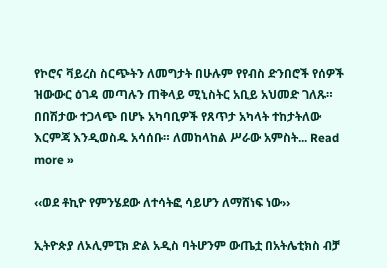የኮሮና ቫይረስ ስርጭትን ለመግታት በሁሉም የየብስ ድንበሮች የሰዎች ዝውውር ዕገዳ መጣሉን ጠቅላይ ሚኒስትር አቢይ አህመድ ገለጹ። በበሽታው ተጋላጭ በሆኑ አካባቢዎች የጸጥታ አካላት ተከታትለው እርምጃ እንዲወስዱ አሳሰቡ። ለመከላከል ሥራው አምስት... Read more »

‹‹ወደ ቶኪዮ የምንሄደው ለተሳትፎ ሳይሆን ለማሸነፍ ነው››

ኢትዮጵያ ለኦሊምፒክ ድል አዲስ ባትሆንም ውጤቷ በአትሌቲክስ ብቻ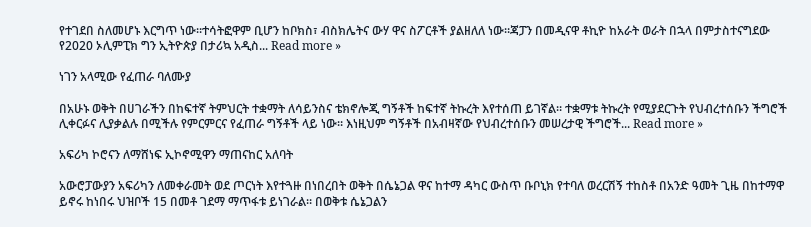የተገደበ ስለመሆኑ እርግጥ ነው።ተሳትፎዋም ቢሆን ከቦክስ፣ ብስክሌትና ውሃ ዋና ስፖርቶች ያልዘለለ ነው።ጃፓን በመዲናዋ ቶኪዮ ከአራት ወራት በኋላ በምታስተናግደው የ2020 ኦሊምፒክ ግን ኢትዮጵያ በታሪኳ አዲስ... Read more »

ነገን አላሚው የፈጠራ ባለሙያ

በአሁኑ ወቅት በሀገራችን በከፍተኛ ትምህርት ተቋማት ለሳይንስና ቴክኖሎጂ ግኝቶች ከፍተኛ ትኩረት እየተሰጠ ይገኛል። ተቋማቱ ትኩረት የሚያደርጉት የህብረተሰቡን ችግሮች ሊቀርፉና ሊያቃልሉ በሚችሉ የምርምርና የፈጠራ ግኝቶች ላይ ነው። እነዚህም ግኝቶች በአብዛኛው የህብረተሰቡን መሠረታዊ ችግሮች... Read more »

አፍሪካ ኮሮናን ለማሸነፍ ኢኮኖሚዋን ማጠናከር አለባት

አውሮፓውያን አፍሪካን ለመቀራመት ወደ ጦርነት እየተጓዙ በነበረበት ወቅት በሴኔጋል ዋና ከተማ ዳካር ውስጥ ቡቦኒክ የተባለ ወረርሽኝ ተከስቶ በአንድ ዓመት ጊዜ በከተማዋ ይኖሩ ከነበሩ ህዝቦች 15 በመቶ ገደማ ማጥፋቱ ይነገራል። በወቅቱ ሴኔጋልን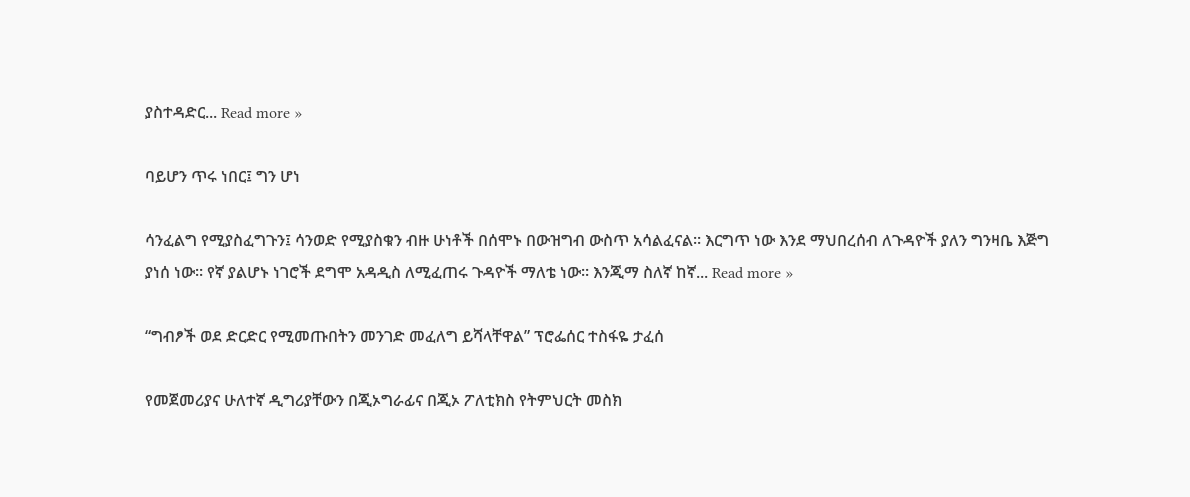ያስተዳድር... Read more »

ባይሆን ጥሩ ነበር፤ ግን ሆነ

ሳንፈልግ የሚያስፈግጉን፤ ሳንወድ የሚያስቁን ብዙ ሁነቶች በሰሞኑ በውዝግብ ውስጥ አሳልፈናል። እርግጥ ነው እንደ ማህበረሰብ ለጉዳዮች ያለን ግንዛቤ እጅግ ያነሰ ነው። የኛ ያልሆኑ ነገሮች ደግሞ አዳዲስ ለሚፈጠሩ ጉዳዮች ማለቴ ነው። እንጂማ ስለኛ ከኛ... Read more »

“ግብፆች ወደ ድርድር የሚመጡበትን መንገድ መፈለግ ይሻላቸዋል” ፕሮፌሰር ተስፋዬ ታፈሰ

የመጀመሪያና ሁለተኛ ዲግሪያቸውን በጂኦግራፊና በጂኦ ፖለቲክስ የትምህርት መስክ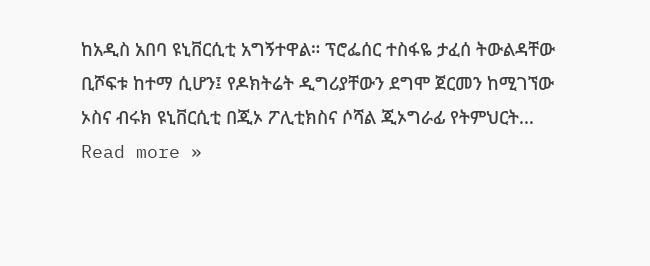ከአዲስ አበባ ዩኒቨርሲቲ አግኝተዋል። ፕሮፌሰር ተስፋዬ ታፈሰ ትውልዳቸው ቢሾፍቱ ከተማ ሲሆን፤ የዶክትሬት ዲግሪያቸውን ደግሞ ጀርመን ከሚገኘው ኦስና ብሩክ ዩኒቨርሲቲ በጂኦ ፖሊቲክስና ሶሻል ጂኦግራፊ የትምህርት... Read more »